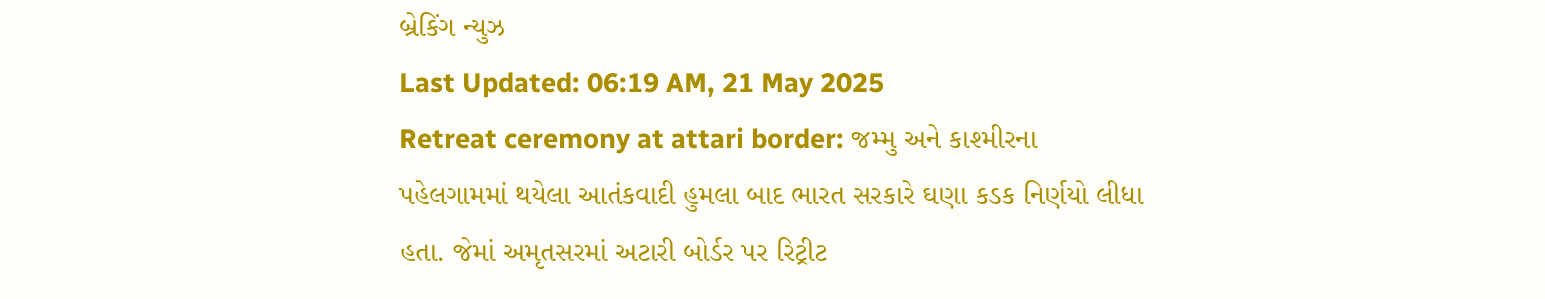બ્રેકિંગ ન્યુઝ
Last Updated: 06:19 AM, 21 May 2025
Retreat ceremony at attari border: જમ્મુ અને કાશ્મીરના પહેલગામમાં થયેલા આતંકવાદી હુમલા બાદ ભારત સરકારે ઘણા કડક નિર્ણયો લીધા હતા. જેમાં અમૃતસરમાં અટારી બોર્ડર પર રિટ્રીટ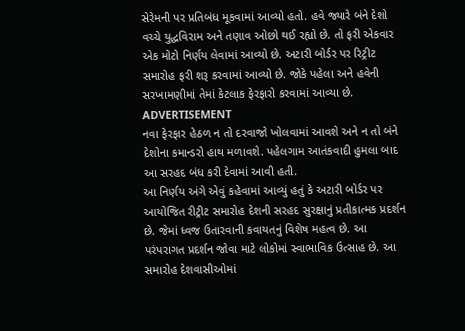સેરેમની પર પ્રતિબંધ મૂકવામાં આવ્યો હતો. હવે જ્યારે બંને દેશો વચ્ચે યુદ્ધવિરામ અને તણાવ ઓછો થઈ રહ્યો છે. તો ફરી એકવાર એક મોટો નિર્ણય લેવામાં આવ્યો છે. અટારી બોર્ડર પર રિટ્રીટ સમારોહ ફરી શરૂ કરવામાં આવ્યો છે. જોકે પહેલા અને હવેની સરખામણીમાં તેમાં કેટલાક ફેરફારો કરવામાં આવ્યા છે.
ADVERTISEMENT
નવા ફેરફાર હેઠળ ન તો દરવાજો ખોલવામાં આવશે અને ન તો બંને દેશોના કમાન્ડરો હાથ મળાવશે. પહેલગામ આતંકવાદી હુમલા બાદ આ સરહદ બંધ કરી દેવામાં આવી હતી.
આ નિર્ણય અંગે એવું કહેવામાં આવ્યું હતું કે અટારી બોર્ડર પર આયોજિત રીટ્રીટ સમારોહ દેશની સરહદ સુરક્ષાનું પ્રતીકાત્મક પ્રદર્શન છે. જેમાં ધ્વજ ઉતારવાની કવાયતનું વિશેષ મહત્વ છે. આ પરંપરાગત પ્રદર્શન જોવા માટે લોકોમાં સ્વાભાવિક ઉત્સાહ છે. આ સમારોહ દેશવાસીઓમાં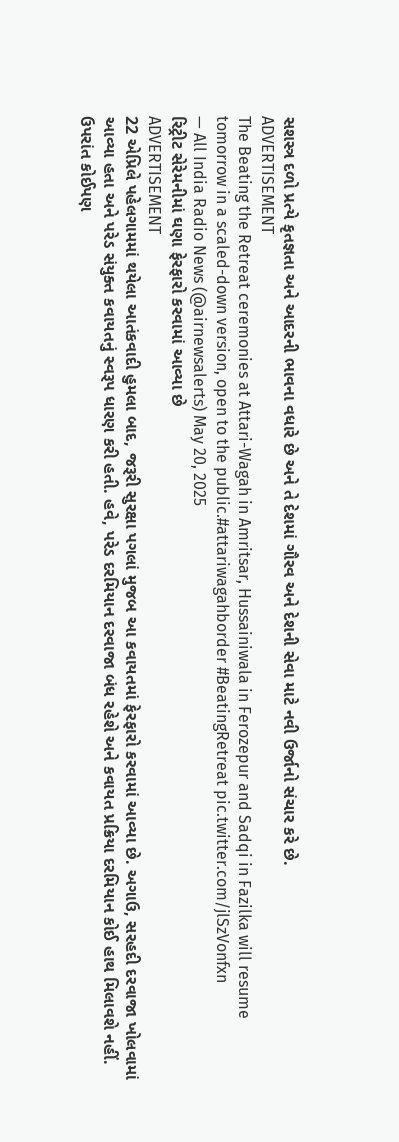સશસ્ત્ર દળો પ્રત્યે કૃતજ્ઞતા અને આદરની ભાવના વધારે છે અને તે દેશમાં ગૌરવ અને દેશની સેવા માટે નવી ઉર્જાનો સંચાર કરે છે.
ADVERTISEMENT
The Beating the Retreat ceremonies at Attari-Wagah in Amritsar, Hussainiwala in Ferozepur and Sadqi in Fazilka will resume tomorrow in a scaled-down version, open to the public.#attariwagahborder #BeatingRetreat pic.twitter.com/jlSzVonfxn
— All India Radio News (@airnewsalerts) May 20, 2025
રિટ્રીટ સેરેમનીમાં ઘણા ફેરફારો કરવામાં આવ્યા છે
ADVERTISEMENT
22 એપ્રિલે પહેલગામમાં થયેલા આતંકવાદી હુમલા બાદ, જરૂરી સુરક્ષા પગલાં મુજબ આ કવાયતમાં ફેરફારો કરવામાં આવ્યા છે. અગાઉ, સરહદી દરવાજા ખોલવામાં આવ્યા હતા અને પરેડ સંયુક્ત કવાયતનું સ્વરૂપ ધારણ કરી હતી. હવે, પરેડ દરમિયાન દરવાજા બંધ રહેશે અને કવાયત પ્રક્રિયા દરમિયાન કોઈ હાથ મિલાવશે નહીં. ઉપરાંત કોઈપણ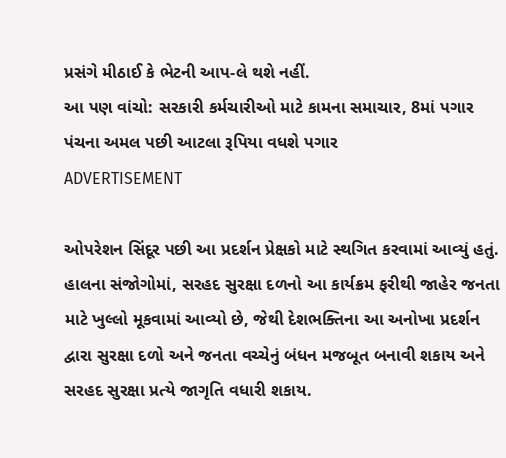પ્રસંગે મીઠાઈ કે ભેટની આપ-લે થશે નહીં.
આ પણ વાંચો: સરકારી કર્મચારીઓ માટે કામના સમાચાર, 8માં પગાર પંચના અમલ પછી આટલા રૂપિયા વધશે પગાર
ADVERTISEMENT

ઓપરેશન સિંદૂર પછી આ પ્રદર્શન પ્રેક્ષકો માટે સ્થગિત કરવામાં આવ્યું હતું. હાલના સંજોગોમાં, સરહદ સુરક્ષા દળનો આ કાર્યક્રમ ફરીથી જાહેર જનતા માટે ખુલ્લો મૂકવામાં આવ્યો છે, જેથી દેશભક્તિના આ અનોખા પ્રદર્શન દ્વારા સુરક્ષા દળો અને જનતા વચ્ચેનું બંધન મજબૂત બનાવી શકાય અને સરહદ સુરક્ષા પ્રત્યે જાગૃતિ વધારી શકાય.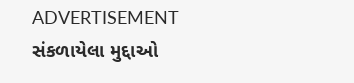ADVERTISEMENT
સંકળાયેલા મુદ્દાઓ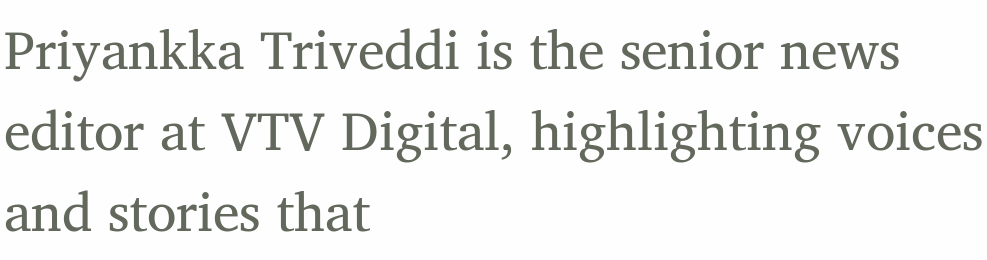Priyankka Triveddi is the senior news editor at VTV Digital, highlighting voices and stories that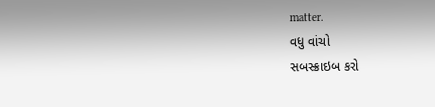matter.
વધુ વાંચો
સબસ્ક્રાઇબ કરો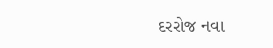દરરોજ નવા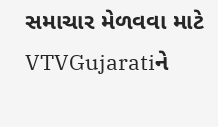સમાચાર મેળવવા માટે VTVGujaratiને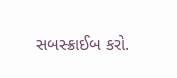સબસ્ક્રાઈબ કરો.